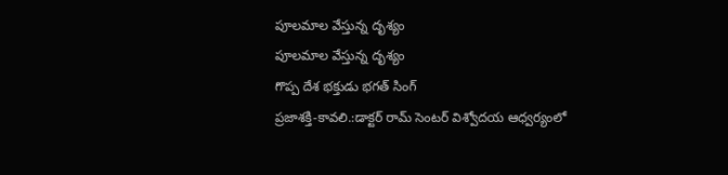పూలమాల వేస్తున్న దృశ్యం
పూలమాల వేస్తున్న దృశ్యం
గొప్ప దేశ భక్తుడు భగత్ సింగ్
ప్రజాశక్తి-కావలి.:డాక్టర్ రామ్ సెంటర్ విశ్వోదయ ఆధ్వర్యంలో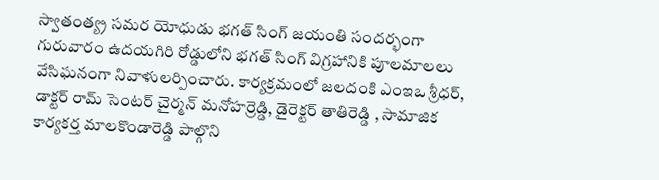స్వాతంత్య్ర సమర యోధుడు భగత్ సింగ్ జయంతి సందర్భంగా గురువారం ఉదయగిరి రోడ్డులోని భగత్ సింగ్ విగ్రహానికి పూలమాలలు వేసిఘనంగా నివాళులర్పించారు. కార్యక్రమంలో జలదంకి ఎంఇఒ శ్రీధర్, డాక్టర్ రామ్ సెంటర్ చైర్మన్ మనోహర్రెడ్డి, డైరెక్టర్ తాతిరెడ్డి , సామాజిక కార్యకర్త మాలకొండారెడ్డి పాల్గొని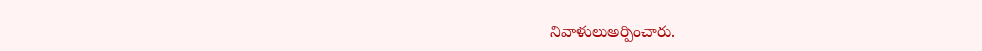నివాళులుఅర్పించారు.